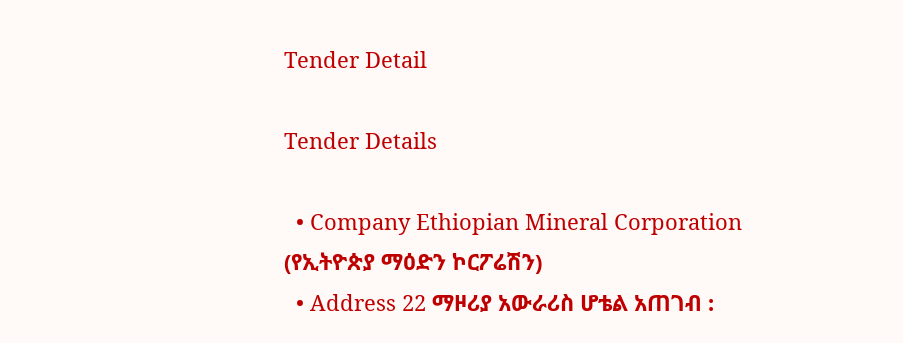Tender Detail

Tender Details

  • Company Ethiopian Mineral Corporation (የኢትዮጵያ ማዕድን ኮርፖሬሽን)
  • Address 22 ማዞሪያ አውራሪስ ሆቴል አጠገብ :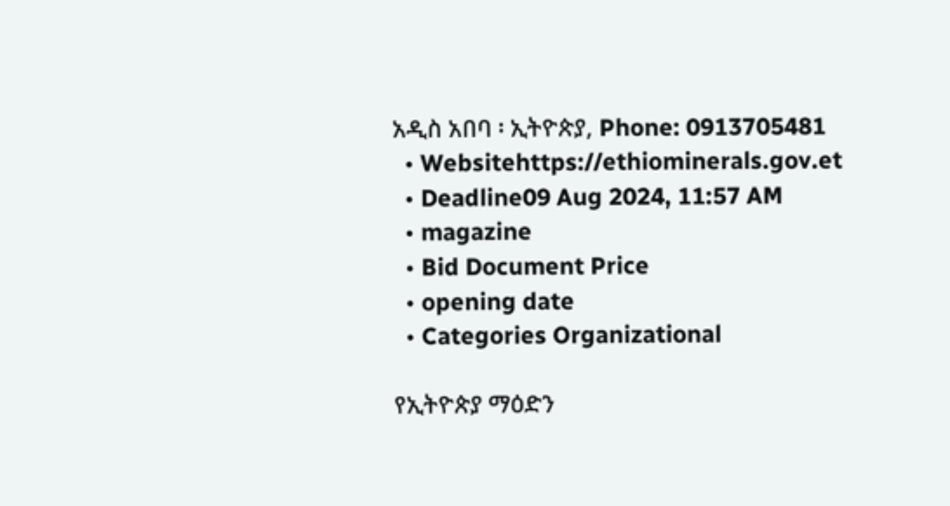አዲስ አበባ ፡ ኢትዮጵያ, Phone: 0913705481
  • Websitehttps://ethiominerals.gov.et
  • Deadline09 Aug 2024, 11:57 AM
  • magazine
  • Bid Document Price
  • opening date
  • Categories Organizational

የኢትዮጵያ ማዕድን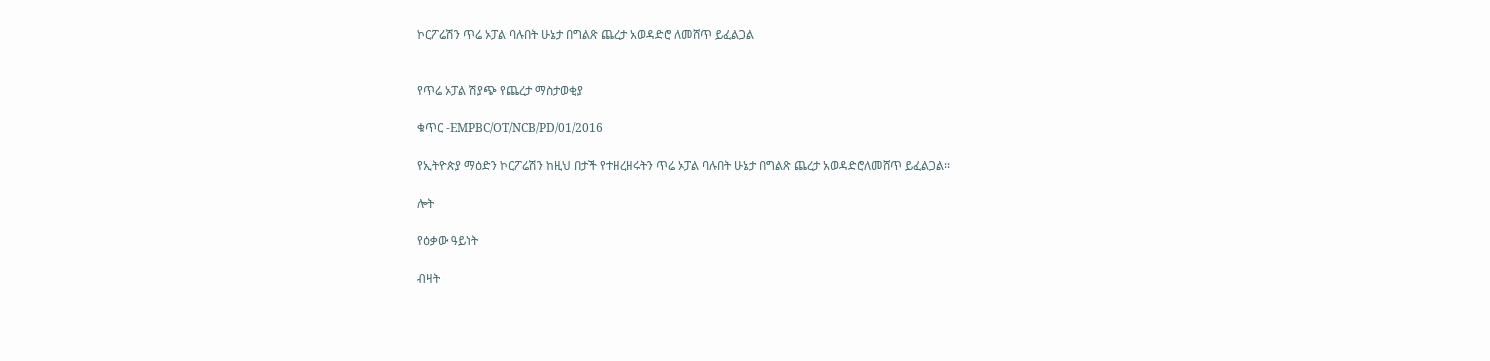ኮርፖሬሽን ጥሬ ኦፓል ባሉበት ሁኔታ በግልጽ ጨረታ አወዳድሮ ለመሸጥ ይፈልጋል


የጥሬ ኦፓል ሽያጭ የጨረታ ማስታወቂያ

ቁጥር -EMPBC/OT/NCB/PD/01/2016

የኢትዮጵያ ማዕድን ኮርፖሬሽን ከዚህ በታች የተዘረዘሩትን ጥሬ ኦፓል ባሉበት ሁኔታ በግልጽ ጨረታ አወዳድሮለመሸጥ ይፈልጋል፡፡

ሎት

የዕቃው ዓይነት

ብዛት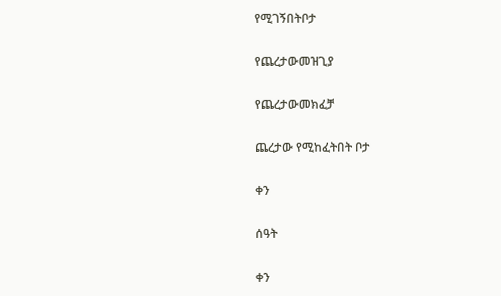የሚገኝበትቦታ

የጨረታውመዝጊያ

የጨረታውመክፈቻ

ጨረታው የሚከፈትበት ቦታ

ቀን

ሰዓት

ቀን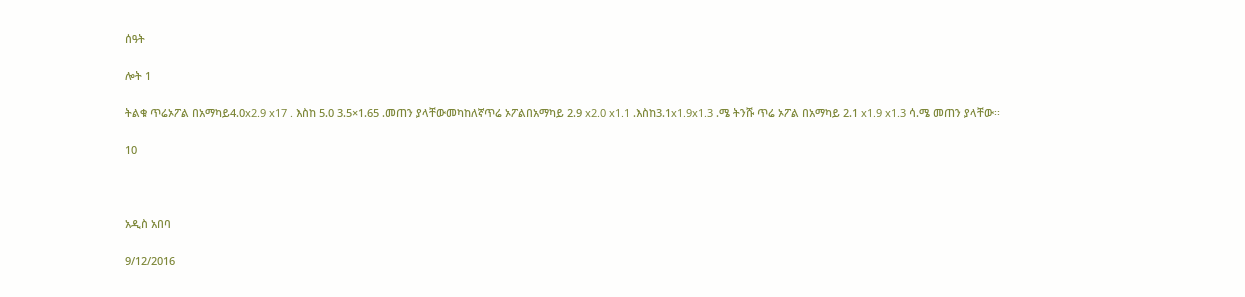ሰዓት

ሎት 1

ትልቁ ጥሬኦፖል በአማካይ4.0x2.9 x17 . እስከ 5.0 3.5×1.65 .መጠን ያላቸውመካከለኛጥሬ ኦፖልበአማካይ 2.9 x2.0 x1.1 .እስከ3.1x1.9x1.3 .ሜ ትንሹ ጥሬ ኦፖል በአማካይ 2.1 x1.9 x1.3 ሳ.ሜ መጠን ያላቸው፡፡

10



አዲስ አበባ

9/12/2016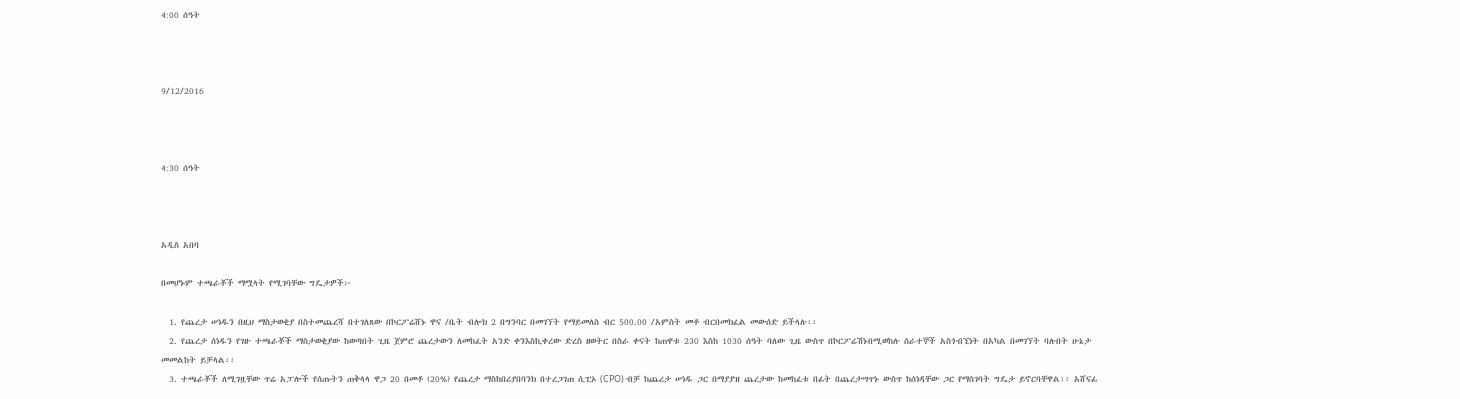4:00 ሰዓት



9/12/2016



4:30 ሰዓት



አዲስ አበባ

በመሆኑም ተጫራቾች ማሟላት የሚገባቸው ግዴታዎች፦

  1. የጨረታ ሠነዱን በዚህ ማስታወቂያ በስተመጨረሻ በተገለጸው በኮርፖሬሸኑ ዋና /ቤት ብሎክ 2 በግንባር በመገኘት የማይመለስ ብር 500.00 /አምስት መቶ ብርበመክፈል መውሰድ ይችላሉ፡፡
  2. የጨረታ ሰነዱን የገዙ ተጫራቾች ማስታወቂያው ከወጣበት ጊዜ ጀምሮ ጨረታውን ለመከፈት አንድ ቀንእስኪቀረው ድረስ ዘወትር በስራ ቀናት ከጠዋቱ 230 እስከ 1030 ሰዓት ባለው ጊዜ ውስጥ በኮርፖሬሽኑበሚወከሉ ሰራተኞች አስጎብኚነት በአካል በመገኘት ባሉበት ሁኔታ መመልከት ይቻላል፡፡
  3. ተጫራቾች ለሚገዟቸው ጥሬ አፓሎች የሰጡትን ጠቅላላ ዋጋ 20 በመቶ (20%) የጨረታ ማስከበሪያበባንክ በተረጋገጠ ሲፒኦ (CPO) ብቻ ከጨረታ ሠነዱ ጋር በማያያዝ ጨረታው ከመከፈቱ በፊት በጨረታሣጥኑ ውስጥ ከሰነዳቸው ጋር የማስገባት ግዴታ ይኖርባቸዋል፡፡ አሸናፊ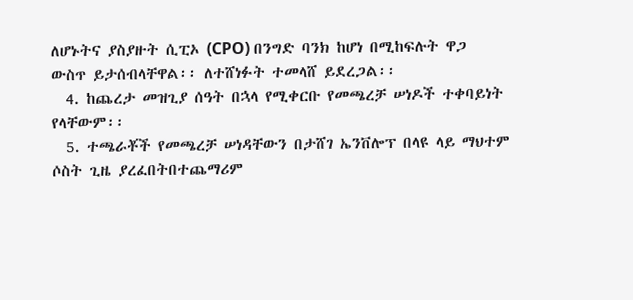ለሆኑትና ያስያዙት ሲፒኦ (CPO) በንግድ ባንክ ከሆነ በሚከፍሉት ዋጋ ውስጥ ይታሰብላቸዋል፡፡ ለተሸነፉት ተመላሸ ይደረጋል፡፡
  4. ከጨረታ መዝጊያ ሰዓት በኋላ የሚቀርቡ የመጫረቻ ሠነዶች ተቀባይነት የላቸውም፡፡
  5. ተጫራቾች የመጫረቻ ሠነዳቸውን በታሸገ ኤንቨሎፕ በላዩ ላይ ማህተም ሶስት ጊዜ ያረፈበትበተጨማሪም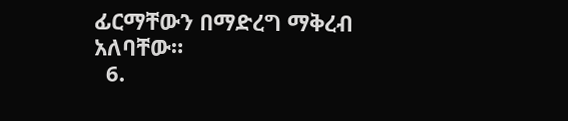ፊርማቸውን በማድረግ ማቅረብ አለባቸው።
  6.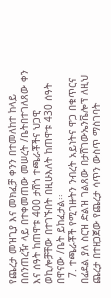የጨረታ መዝጊያ እና መክፈቻ ቀንን በተመለከተ ከላይ በሰንጠረዥ ላይ በተቀመጠው መሠረት /ቤትበተገለጸው ቀን እና ሰዓት ከጠዋቱ 400 ታሸጎ ተጫራቾችና ህጋዊ ወኪሎቻቸው በተገኙበት በዚሁእለት ከጠዋቱ 430 ሰዓት በዋናው /ቤት ይከፈታል፡፡
  7. ተጫራቾች የሚገዙትን ንብረት አይነትና ዋጋ በቁጥርና በፊደል ያለ ስርዝ ድልዝ ገልጸው በታሸገውኤንቬሎፕ ለዚህ ጨረታ በተዘጋጀው የጨረታ ሳጥን ውስጥ ማስገባት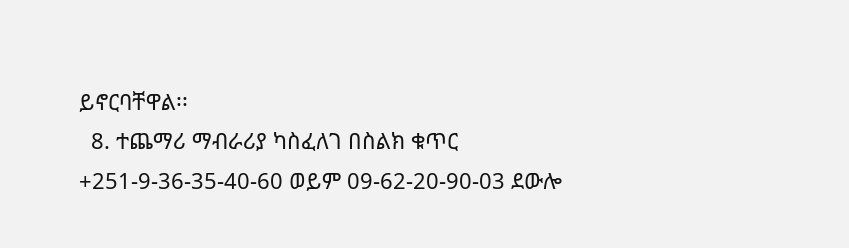ይኖርባቸዋል፡፡
  8. ተጨማሪ ማብራሪያ ካስፈለገ በስልክ ቁጥር +251-9-36-35-40-60 ወይም 09-62-20-90-03 ደውሎ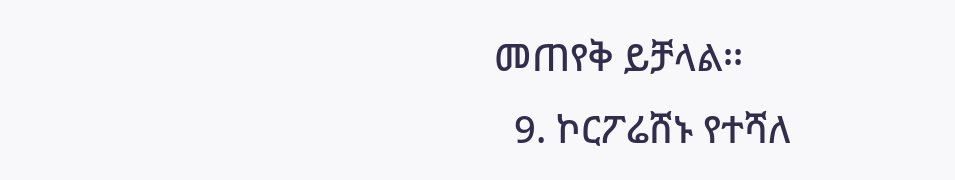መጠየቅ ይቻላል፡፡
  9. ኮርፖሬሸኑ የተሻለ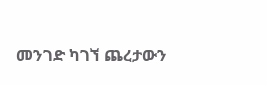መንገድ ካገኘ ጨረታውን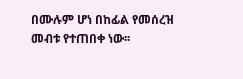በሙሉም ሆነ በከፊል የመሰረዝ መብቱ የተጠበቀ ነው፡፡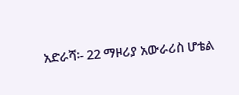አድራሻ፡- 22 ማዞሪያ አውራሪስ ሆቴል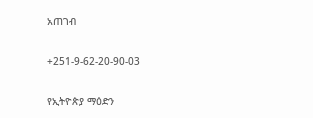አጠገብ

+251-9-62-20-90-03

የኢትዮጵያ ማዕድን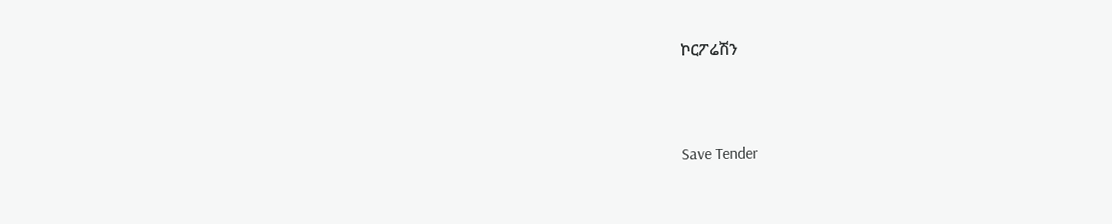ኮርፖሬሽን




Save Tender